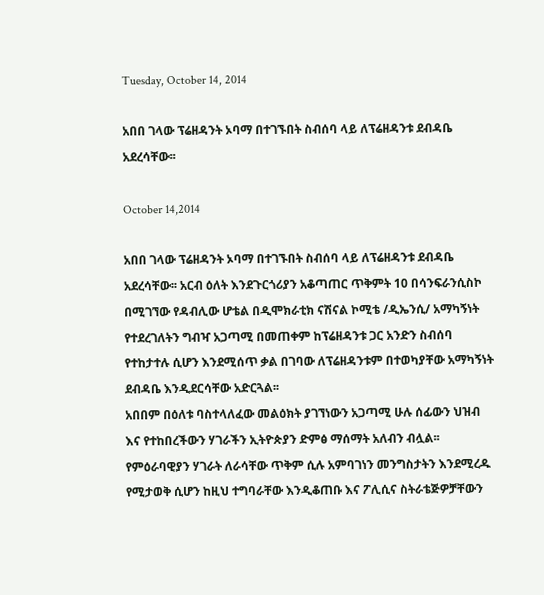Tuesday, October 14, 2014

አበበ ገላው ፕሬዘዳንት ኦባማ በተገኙበት ስብሰባ ላይ ለፕሬዘዳንቱ ደብዳቤ አደረሳቸው፡፡

October 14,2014

አበበ ገላው ፕሬዘዳንት ኦባማ በተገኙበት ስብሰባ ላይ ለፕሬዘዳንቱ ደብዳቤ አደረሳቸው፡፡ አርብ ዕለት እንደጉርጎሪያን አቆጣጠር ጥቅምት 10 በሳንፍራንሲስኮ በሚገኘው የዳብሊው ሆቴል በዲሞክራቲክ ናሽናል ኮሚቴ /ዲኤንሲ/ አማካኝነት የተደረገለትን ግብዣ አጋጣሚ በመጠቀም ከፕሬዘዳንቱ ጋር አንድን ስብሰባ የተከታተሉ ሲሆን እንደሚሰጥ ቃል በገባው ለፕሬዘዳንቱም በተወካያቸው አማካኝነት ደብዳቤ እንዲደርሳቸው አድርጓል፡፡
አበበም በዕለቱ ባስተላለፈው መልዕክት ያገኘነውን አጋጣሚ ሁሉ ሰፊውን ህዝብ እና የተከበረችውን ሃገራችን ኢትዮጵያን ድምፅ ማሰማት አለብን ብሏል፡፡ የምዕራባዊያን ሃገራት ለራሳቸው ጥቅም ሲሉ አምባገነን መንግስታትን እንደሚረዱ የሚታወቅ ሲሆን ከዚህ ተግባራቸው እንዲቆጠቡ እና ፖሊሲና ስትራቴጅዎቻቸውን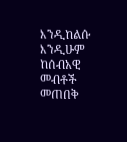እንዲከልሱ እንዲሁም ከሰብአዊ መብቶች መጠበቅ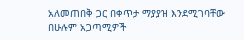አለመጠበቅ ጋር በቀጥታ ማያያዝ እንደሚገባቸው በሁሉም አጋጣሚዎች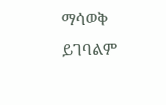ማሳወቅ ይገባልም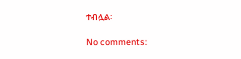ተብሏል፡

No comments: